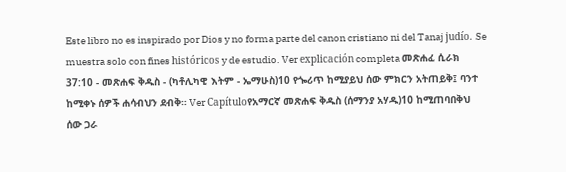Este libro no es inspirado por Dios y no forma parte del canon cristiano ni del Tanaj judío. Se muestra solo con fines históricos y de estudio. Ver explicación completa መጽሐፈ ሲራክ 37:10 - መጽሐፍ ቅዱስ - (ካቶሊካዊ እትም - ኤማሁስ)10 የጐሪጥ ከሚያይህ ሰው ምክርን አትጠይቅ፤ ባንተ ከሚቀኑ ሰዎች ሐሳብህን ደብቅ። Ver Capítuloየአማርኛ መጽሐፍ ቅዱስ (ሰማንያ አሃዱ)10 ከሚጠባበቅህ ሰው ጋራ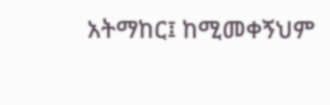አትማከር፤ ከሚመቀኝህም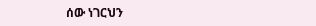ሰው ነገርህን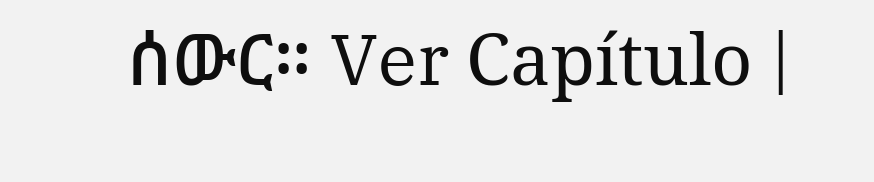ሰውር። Ver Capítulo |